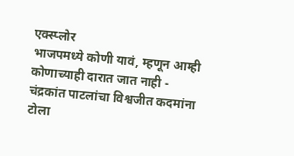एक्स्प्लोर
भाजपमध्ये कोणी यावं, म्हणून आम्ही कोणाच्याही दारात जात नाही - चंद्रकांत पाटलांचा विश्वजीत कदमांना टोला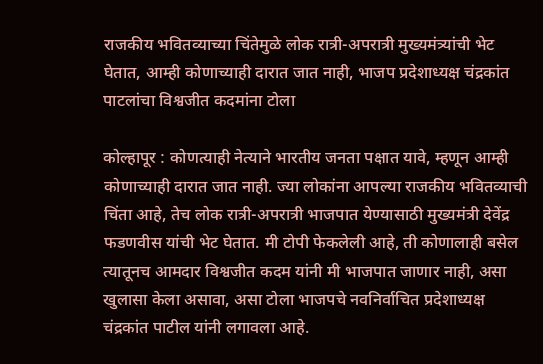राजकीय भवितव्याच्या चिंतेमुळे लोक रात्री-अपरात्री मुख्यमंत्र्यांची भेट घेतात, आम्ही कोणाच्याही दारात जात नाही, भाजप प्रदेशाध्यक्ष चंद्रकांत पाटलांचा विश्वजीत कदमांना टोला

कोल्हापूर : कोणत्याही नेत्याने भारतीय जनता पक्षात यावे, म्हणून आम्ही कोणाच्याही दारात जात नाही. ज्या लोकांना आपल्या राजकीय भवितव्याची चिंता आहे, तेच लोक रात्री-अपरात्री भाजपात येण्यासाठी मुख्यमंत्री देवेंद्र फडणवीस यांची भेट घेतात. मी टोपी फेकलेली आहे, ती कोणालाही बसेल त्यातूनच आमदार विश्वजीत कदम यांनी मी भाजपात जाणार नाही, असा खुलासा केला असावा, असा टोला भाजपचे नवनिर्वाचित प्रदेशाध्यक्ष चंद्रकांत पाटील यांनी लगावला आहे.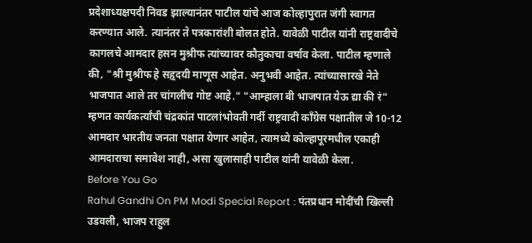प्रदेशाध्यक्षपदी निवड झाल्यानंतर पाटील यांचे आज कोल्हापुरात जंगी स्वागत करण्यात आले. त्यानंतर ते पत्रकारांशी बोलत होते. यावेळी पाटील यांनी राष्ट्रवादीचे कागलचे आमदार हसन मुश्रीफ त्यांच्यावर कौतुकाचा वर्षाव केला. पाटील म्हणाले की, "श्री मुश्रीफ हे सहृदयी माणूस आहेत. अनुभवी आहेत. त्यांच्यासारखे नेते भाजपात आले तर चांगलीच गोष्ट आहे." "आम्हाला बी भाजपात येऊ द्या की रं" म्हणत कार्यकर्त्यांची चंद्रकांत पाटलांभोवती गर्दी राष्ट्रवादी काँग्रेस पक्षातील जे 10-12 आमदार भारतीय जनता पक्षात येणार आहेत, त्यामध्ये कोल्हापूरमधील एकाही आमदाराचा समावेश नाही, असा खुलासाही पाटील यांनी यावेळी केला.
Before You Go
Rahul Gandhi On PM Modi Special Report : पंतप्रधान मोदींची खिल्ली उडवली, भाजप राहुल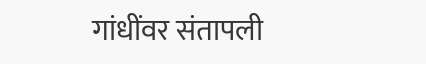गांधींवर संतापली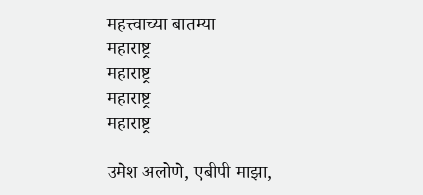महत्त्वाच्या बातम्या
महाराष्ट्र
महाराष्ट्र
महाराष्ट्र
महाराष्ट्र

उमेश अलोणे, एबीपी माझा,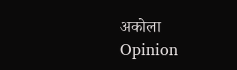अकोला
Opinion